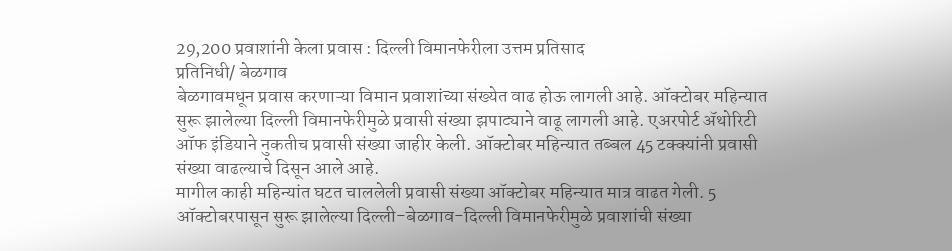29,200 प्रवाशांनी केला प्रवास : दिल्ली विमानफेरीला उत्तम प्रतिसाद
प्रतिनिधी/ बेळगाव
बेळगावमधून प्रवास करणाऱ्या विमान प्रवाशांच्या संख्येत वाढ होऊ लागली आहे. ऑक्टोबर महिन्यात सुरू झालेल्या दिल्ली विमानफेरीमुळे प्रवासी संख्या झपाट्याने वाढू लागली आहे. एअरपोर्ट ॲथोरिटी ऑफ इंडियाने नुकतीच प्रवासी संख्या जाहीर केली. ऑक्टोबर महिन्यात तब्बल 45 टक्क्यांनी प्रवासी संख्या वाढल्याचे दिसून आले आहे.
मागील काही महिन्यांत घटत चाललेली प्रवासी संख्या ऑक्टोबर महिन्यात मात्र वाढत गेली. 5 ऑक्टोबरपासून सुरू झालेल्या दिल्ली-बेळगाव-दिल्ली विमानफेरीमुळे प्रवाशांची संख्या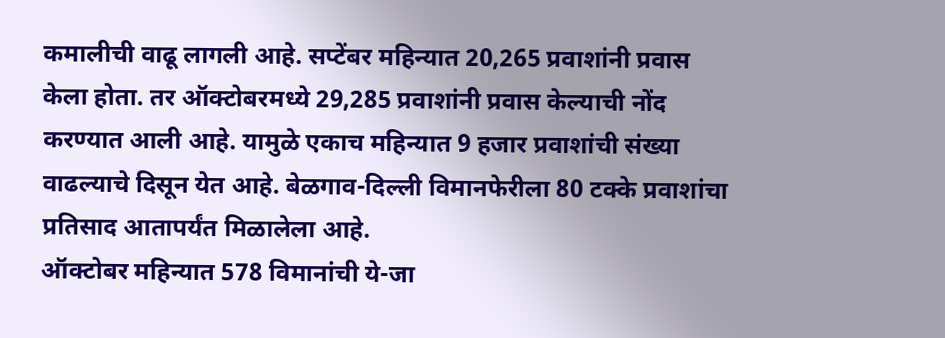कमालीची वाढू लागली आहे. सप्टेंबर महिन्यात 20,265 प्रवाशांनी प्रवास केला होता. तर ऑक्टोबरमध्ये 29,285 प्रवाशांनी प्रवास केल्याची नोंद करण्यात आली आहे. यामुळे एकाच महिन्यात 9 हजार प्रवाशांची संख्या वाढल्याचे दिसून येत आहे. बेळगाव-दिल्ली विमानफेरीला 80 टक्के प्रवाशांचा प्रतिसाद आतापर्यंत मिळालेला आहे.
ऑक्टोबर महिन्यात 578 विमानांची ये-जा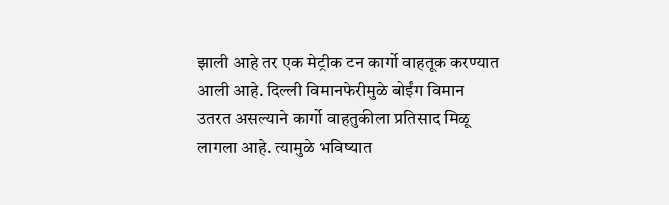झाली आहे तर एक मेट्रीक टन कार्गो वाहतूक करण्यात आली आहे. दिल्ली विमानफेरीमुळे बोईंग विमान उतरत असल्याने कार्गो वाहतुकीला प्रतिसाद मिळू लागला आहे. त्यामुळे भविष्यात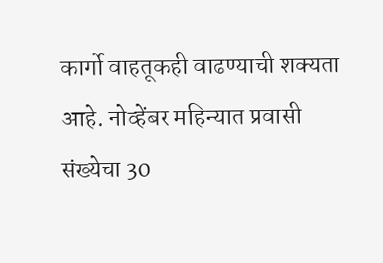कार्गो वाहतूकही वाढण्याची शक्यता आहे. नोव्हेंबर महिन्यात प्रवासी संख्येचा 30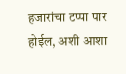हजारांचा टप्पा पार होईल, अशी आशा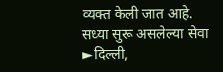व्यक्त केली जात आहे.
सध्या सुरू असलेल्या सेवा
►दिल्ली,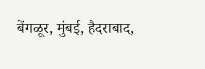बेंगळूर, मुंबई, हैदराबाद,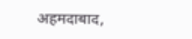अहमदाबाद,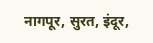नागपूर, सुरत, इंदूर,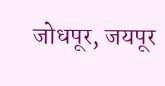जोधपूर, जयपूर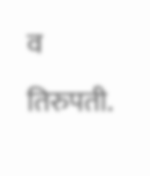व तिरुपती.